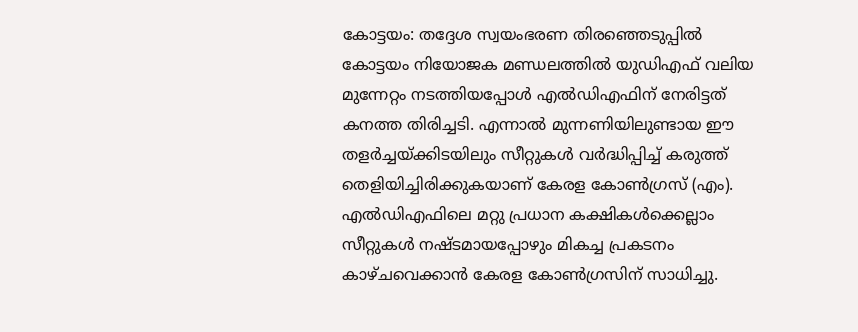കോട്ടയം: തദ്ദേശ സ്വയംഭരണ തിരഞ്ഞെടുപ്പിൽ കോട്ടയം നിയോജക മണ്ഡലത്തിൽ യുഡിഎഫ് വലിയ മുന്നേറ്റം നടത്തിയപ്പോൾ എൽഡിഎഫിന് നേരിട്ടത് കനത്ത തിരിച്ചടി. എന്നാൽ മുന്നണിയിലുണ്ടായ ഈ തളർച്ചയ്ക്കിടയിലും സീറ്റുകൾ വർദ്ധിപ്പിച്ച് കരുത്ത് തെളിയിച്ചിരിക്കുകയാണ് കേരള കോൺഗ്രസ് (എം). എൽഡിഎഫിലെ മറ്റു പ്രധാന കക്ഷികൾക്കെല്ലാം സീറ്റുകൾ നഷ്ടമായപ്പോഴും മികച്ച പ്രകടനം കാഴ്ചവെക്കാൻ കേരള കോൺഗ്രസിന് സാധിച്ചു.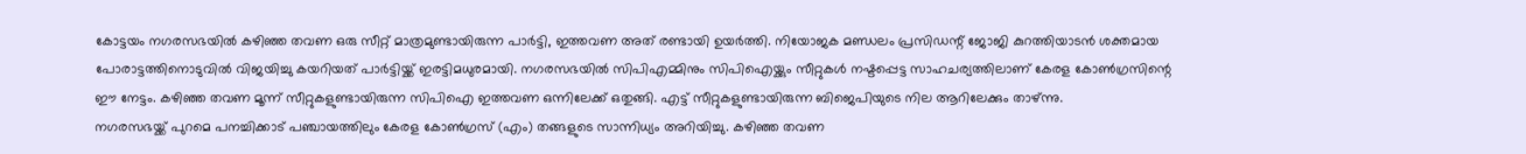കോട്ടയം നഗരസഭയിൽ കഴിഞ്ഞ തവണ ഒരു സീറ്റ് മാത്രമുണ്ടായിരുന്ന പാർട്ടി, ഇത്തവണ അത് രണ്ടായി ഉയർത്തി. നിയോജക മണ്ഡലം പ്രസിഡന്റ് ജോജി കുറത്തിയാടൻ ശക്തമായ പോരാട്ടത്തിനൊടുവിൽ വിജയിച്ചു കയറിയത് പാർട്ടിയ്ക്ക് ഇരട്ടിമധുരമായി. നഗരസഭയിൽ സിപിഎമ്മിനും സിപിഐയ്ക്കും സീറ്റുകൾ നഷ്ടപ്പെട്ട സാഹചര്യത്തിലാണ് കേരള കോൺഗ്രസിന്റെ ഈ നേട്ടം. കഴിഞ്ഞ തവണ മൂന്ന് സീറ്റുകളുണ്ടായിരുന്ന സിപിഐ ഇത്തവണ ഒന്നിലേക്ക് ഒതുങ്ങി. എട്ട് സീറ്റുകളുണ്ടായിരുന്ന ബിജെപിയുടെ നില ആറിലേക്കും താഴ്ന്നു.
നഗരസഭയ്ക്ക് പുറമെ പനച്ചിക്കാട് പഞ്ചായത്തിലും കേരള കോൺഗ്രസ് (എം) തങ്ങളുടെ സാന്നിധ്യം അറിയിച്ചു. കഴിഞ്ഞ തവണ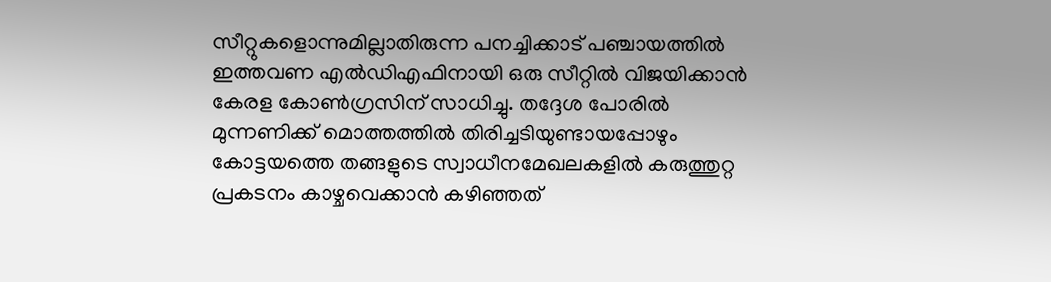സീറ്റുകളൊന്നുമില്ലാതിരുന്ന പനച്ചിക്കാട് പഞ്ചായത്തിൽ ഇത്തവണ എൽഡിഎഫിനായി ഒരു സീറ്റിൽ വിജയിക്കാൻ കേരള കോൺഗ്രസിന് സാധിച്ചു. തദ്ദേശ പോരിൽ മുന്നണിക്ക് മൊത്തത്തിൽ തിരിച്ചടിയുണ്ടായപ്പോഴും കോട്ടയത്തെ തങ്ങളുടെ സ്വാധീനമേഖലകളിൽ കരുത്തുറ്റ പ്രകടനം കാഴ്ചവെക്കാൻ കഴിഞ്ഞത്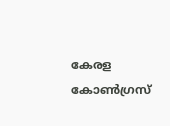കേരള കോൺഗ്രസ്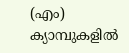(എം) ക്യാമ്പുകളിൽ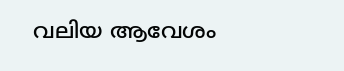വലിയ ആവേശം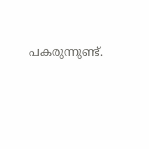പകരുന്നുണ്ട്.